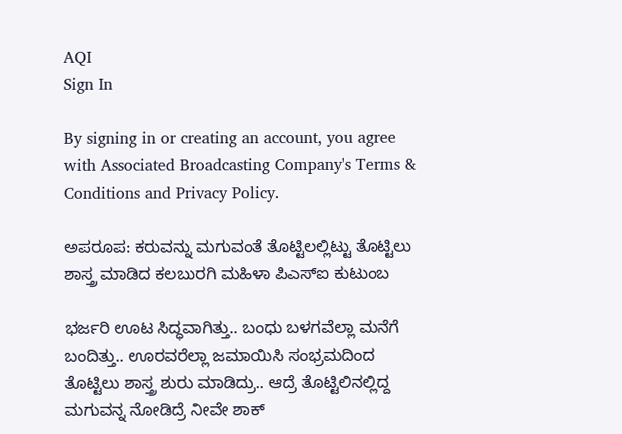AQI
Sign In

By signing in or creating an account, you agree with Associated Broadcasting Company's Terms & Conditions and Privacy Policy.

ಅಪರೂಪ: ಕರುವನ್ನು ಮಗುವಂತೆ ತೊಟ್ಟಿಲಲ್ಲಿಟ್ಟು ತೊಟ್ಟಿಲು ಶಾಸ್ತ್ರ ಮಾಡಿದ ಕಲಬುರಗಿ ಮಹಿಳಾ ಪಿಎಸ್ಐ ಕುಟುಂಬ

ಭರ್ಜರಿ ಊಟ ಸಿದ್ಧವಾಗಿತ್ತು.. ಬಂಧು ಬಳಗವೆಲ್ಲಾ ಮನೆಗೆ ಬಂದಿತ್ತು.. ಊರವರೆಲ್ಲಾ ಜಮಾಯಿಸಿ ಸಂಭ್ರಮದಿಂದ ತೊಟ್ಟಿಲು ಶಾಸ್ತ್ರ ಶುರು ಮಾಡಿದ್ರು.. ಆದ್ರೆ ತೊಟ್ಟಿಲಿನಲ್ಲಿದ್ದ ಮಗುವನ್ನ ನೋಡಿದ್ರೆ ನೀವೇ ಶಾಕ್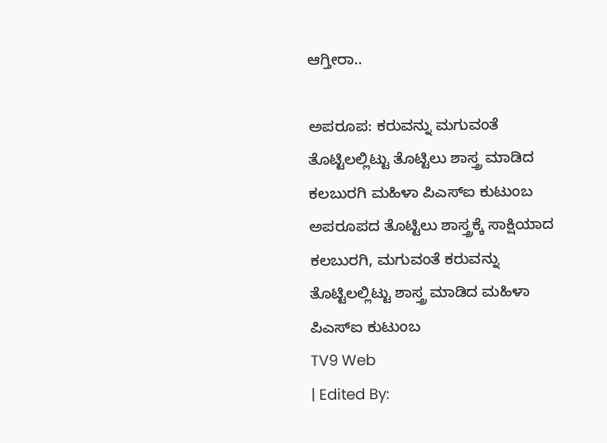ಆಗ್ತೀರಾ..

ಅಪರೂಪ: ಕರುವನ್ನು ಮಗುವಂತೆ ತೊಟ್ಟಿಲಲ್ಲಿಟ್ಟು ತೊಟ್ಟಿಲು ಶಾಸ್ತ್ರ ಮಾಡಿದ ಕಲಬುರಗಿ ಮಹಿಳಾ ಪಿಎಸ್ಐ ಕುಟುಂಬ
ಅಪರೂಪದ ತೊಟ್ಟಿಲು ಶಾಸ್ತ್ರಕ್ಕೆ ಸಾಕ್ಷಿಯಾದ ಕಲಬುರಗಿ, ಮಗುವಂತೆ ಕರುವನ್ನು ತೊಟ್ಟಿಲಲ್ಲಿಟ್ಟು ಶಾಸ್ತ್ರ ಮಾಡಿದ ಮಹಿಳಾ ಪಿಎಸ್ಐ ಕುಟುಂಬ
TV9 Web
| Edited By: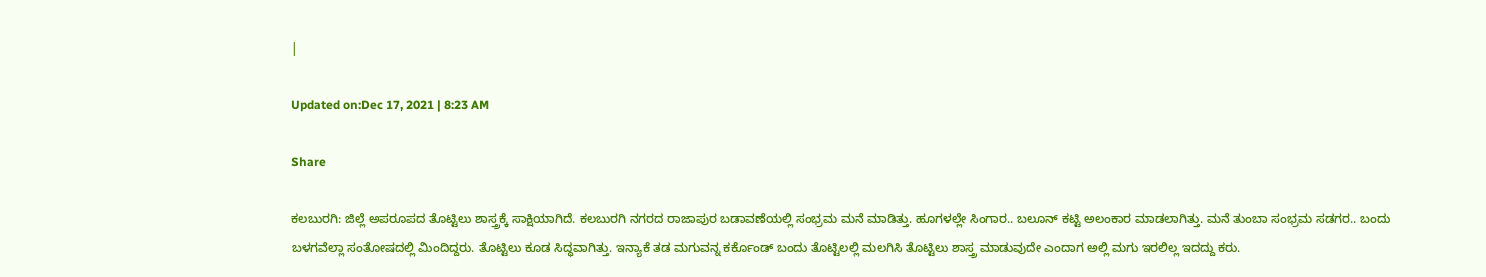|

Updated on:Dec 17, 2021 | 8:23 AM

Share

ಕಲಬುರಗಿ: ಜಿಲ್ಲೆ ಅಪರೂಪದ ತೊಟ್ಟಿಲು ಶಾಸ್ತ್ರಕ್ಕೆ ಸಾಕ್ಷಿಯಾಗಿದೆ. ಕಲಬುರಗಿ ನಗರದ ರಾಜಾಪುರ ಬಡಾವಣೆಯಲ್ಲಿ ಸಂಭ್ರಮ ಮನೆ ಮಾಡಿತ್ತು. ಹೂಗಳಲ್ಲೇ ಸಿಂಗಾರ.. ಬಲೂನ್ ಕಟ್ಟಿ ಅಲಂಕಾರ ಮಾಡಲಾಗಿತ್ತು. ಮನೆ ತುಂಬಾ ಸಂಭ್ರಮ ಸಡಗರ.. ಬಂದು ಬಳಗವೆಲ್ಲಾ ಸಂತೋಷದಲ್ಲಿ ಮಿಂದಿದ್ದರು. ತೊಟ್ಟಿಲು ಕೂಡ ಸಿದ್ಧವಾಗಿತ್ತು. ಇನ್ಯಾಕೆ ತಡ ಮಗುವನ್ನ ಕರ್ಕೊಂಡ್ ಬಂದು ತೊಟ್ಟಿಲಲ್ಲಿ ಮಲಗಿಸಿ ತೊಟ್ಟಿಲು ಶಾಸ್ತ್ರ ಮಾಡುವುದೇ ಎಂದಾಗ ಅಲ್ಲಿ ಮಗು ಇರಲಿಲ್ಲ ಇದದ್ದು ಕರು.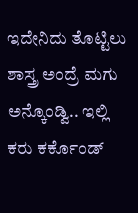ಇದೇನಿದು ತೊಟ್ಟಿಲು ಶಾಸ್ತ್ರ ಅಂದ್ರೆ ಮಗು ಅನ್ಕೊಂಡ್ವಿ.. ಇಲ್ಲಿ ಕರು ಕರ್ಕೊಂಡ್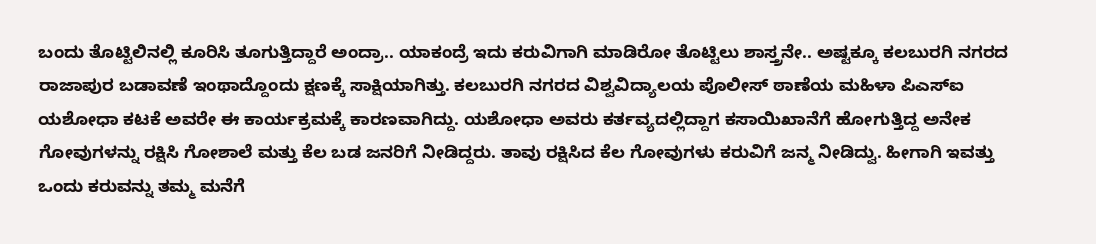ಬಂದು ತೊಟ್ಟಿಲಿನಲ್ಲಿ ಕೂರಿಸಿ ತೂಗುತ್ತಿದ್ದಾರೆ ಅಂದ್ರಾ.. ಯಾಕಂದ್ರೆ ಇದು ಕರುವಿಗಾಗಿ ಮಾಡಿರೋ ತೊಟ್ಟಿಲು ಶಾಸ್ತ್ರನೇ.. ಅಷ್ಟಕ್ಕೂ ಕಲಬುರಗಿ ನಗರದ ರಾಜಾಪುರ ಬಡಾವಣೆ ಇಂಥಾದ್ದೊಂದು ಕ್ಷಣಕ್ಕೆ ಸಾಕ್ಷಿಯಾಗಿತ್ತು. ಕಲಬುರಗಿ ನಗರದ ವಿಶ್ವವಿದ್ಯಾಲಯ ಪೊಲೀಸ್ ಠಾಣೆಯ ಮಹಿಳಾ ಪಿಎಸ್ಐ ಯಶೋಧಾ ಕಟಕೆ ಅವರೇ ಈ ಕಾರ್ಯಕ್ರಮಕ್ಕೆ ಕಾರಣವಾಗಿದ್ದು. ಯಶೋಧಾ ಅವರು ಕರ್ತವ್ಯದಲ್ಲಿದ್ದಾಗ ಕಸಾಯಿಖಾನೆಗೆ ಹೋಗುತ್ತಿದ್ದ ಅನೇಕ ಗೋವುಗಳನ್ನು ರಕ್ಷಿಸಿ ಗೋಶಾಲೆ ಮತ್ತು ಕೆಲ ಬಡ ಜನರಿಗೆ ನೀಡಿದ್ದರು. ತಾವು ರಕ್ಷಿಸಿದ ಕೆಲ ಗೋವುಗಳು ಕರುವಿಗೆ ಜನ್ಮ ನೀಡಿದ್ವು. ಹೀಗಾಗಿ ಇವತ್ತು ಒಂದು ಕರುವನ್ನು ತಮ್ಮ ಮನೆಗೆ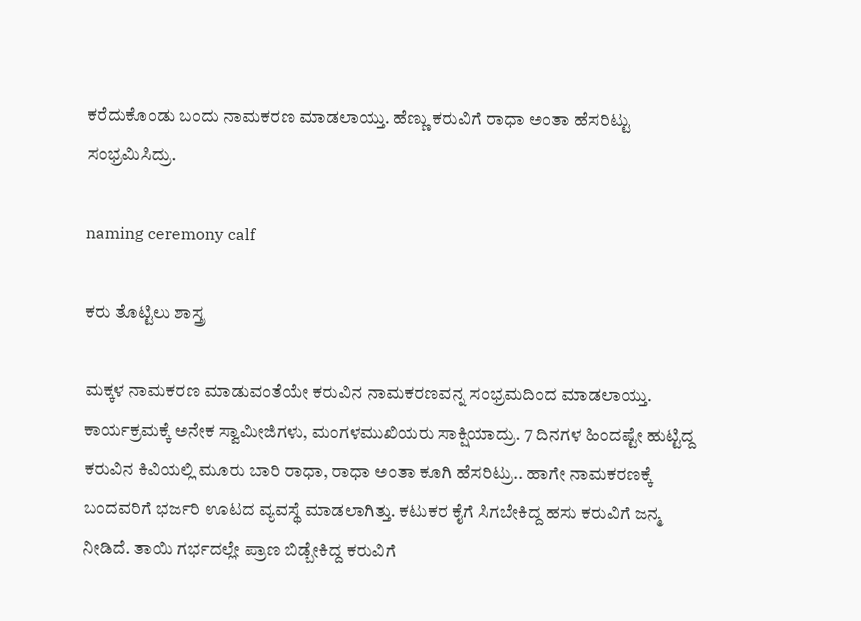ಕರೆದುಕೊಂಡು ಬಂದು ನಾಮಕರಣ ಮಾಡಲಾಯ್ತು. ಹೆಣ್ಣು ಕರುವಿಗೆ ರಾಧಾ ಅಂತಾ ಹೆಸರಿಟ್ಟು ಸಂಭ್ರಮಿಸಿದ್ರು.

naming ceremony calf

ಕರು ತೊಟ್ಟಿಲು ಶಾಸ್ತ್ರ

ಮಕ್ಕಳ ನಾಮಕರಣ ಮಾಡುವಂತೆಯೇ ಕರುವಿನ ನಾಮಕರಣವನ್ನ ಸಂಭ್ರಮದಿಂದ ಮಾಡಲಾಯ್ತು. ಕಾರ್ಯಕ್ರಮಕ್ಕೆ ಅನೇಕ ಸ್ವಾಮೀಜಿಗಳು, ಮಂಗಳಮುಖಿಯರು ಸಾಕ್ಷಿಯಾದ್ರು. 7 ದಿನಗಳ ಹಿಂದಷ್ಟೇ ಹುಟ್ಟಿದ್ದ ಕರುವಿನ ಕಿವಿಯಲ್ಲಿ ಮೂರು ಬಾರಿ ರಾಧಾ, ರಾಧಾ ಅಂತಾ ಕೂಗಿ ಹೆಸರಿಟ್ರು.. ಹಾಗೇ ನಾಮಕರಣಕ್ಕೆ ಬಂದವರಿಗೆ ಭರ್ಜರಿ ಊಟದ ವ್ಯವಸ್ಥೆ ಮಾಡಲಾಗಿತ್ತು. ಕಟುಕರ ಕೈಗೆ ಸಿಗಬೇಕಿದ್ದ ಹಸು ಕರುವಿಗೆ ಜನ್ಮ ನೀಡಿದೆ. ತಾಯಿ ಗರ್ಭದಲ್ಲೇ ಪ್ರಾಣ ಬಿಡ್ಬೇಕಿದ್ದ ಕರುವಿಗೆ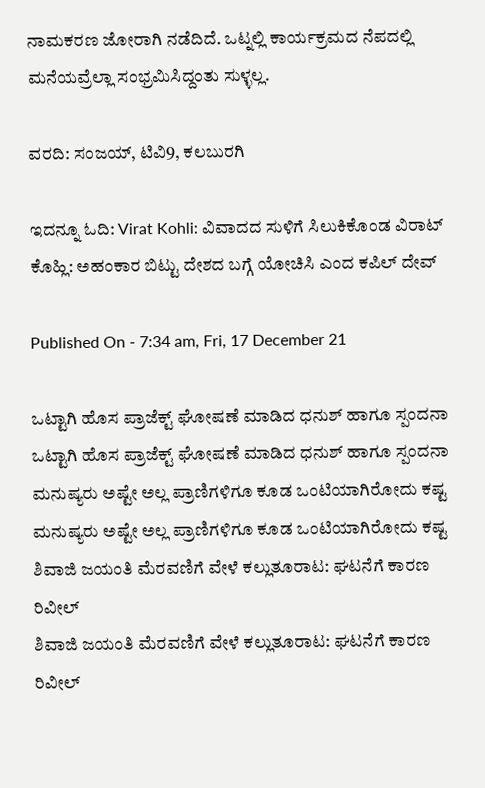ನಾಮಕರಣ ಜೋರಾಗಿ ನಡೆದಿದೆ. ಒಟ್ನಲ್ಲಿ ಕಾರ್ಯಕ್ರಮದ ನೆಪದಲ್ಲಿ ಮನೆಯವ್ರೆಲ್ಲಾ ಸಂಭ್ರಮಿಸಿದ್ದಂತು ಸುಳ್ಳಲ್ಲ.

ವರದಿ: ಸಂಜಯ್, ಟಿವಿ9, ಕಲಬುರಗಿ

ಇದನ್ನೂ ಓದಿ: Virat Kohli: ವಿವಾದದ ಸುಳಿಗೆ ಸಿಲುಕಿಕೊಂಡ ವಿರಾಟ್ ಕೊಹ್ಲಿ: ಅಹಂಕಾರ ಬಿಟ್ಟು ದೇಶದ ಬಗ್ಗೆ ಯೋಚಿಸಿ ಎಂದ ಕಪಿಲ್ ದೇವ್

Published On - 7:34 am, Fri, 17 December 21

ಒಟ್ಟಾಗಿ ಹೊಸ ಪ್ರಾಜೆಕ್ಟ್ ಘೋಷಣೆ ಮಾಡಿದ ಧನುಶ್ ಹಾಗೂ ಸ್ಪಂದನಾ
ಒಟ್ಟಾಗಿ ಹೊಸ ಪ್ರಾಜೆಕ್ಟ್ ಘೋಷಣೆ ಮಾಡಿದ ಧನುಶ್ ಹಾಗೂ ಸ್ಪಂದನಾ
ಮನುಷ್ಯರು ಅಷ್ಟೇ ಅಲ್ಲ ಪ್ರಾಣಿಗಳಿಗೂ ಕೂಡ ಒಂಟಿಯಾಗಿರೋದು ಕಷ್ಟ
ಮನುಷ್ಯರು ಅಷ್ಟೇ ಅಲ್ಲ ಪ್ರಾಣಿಗಳಿಗೂ ಕೂಡ ಒಂಟಿಯಾಗಿರೋದು ಕಷ್ಟ
ಶಿವಾಜಿ ಜಯಂತಿ ಮೆರವಣಿಗೆ ವೇಳೆ ಕಲ್ಲುತೂರಾಟ: ಘಟನೆಗೆ ಕಾರಣ ರಿವೀಲ್
ಶಿವಾಜಿ ಜಯಂತಿ ಮೆರವಣಿಗೆ ವೇಳೆ ಕಲ್ಲುತೂರಾಟ: ಘಟನೆಗೆ ಕಾರಣ ರಿವೀಲ್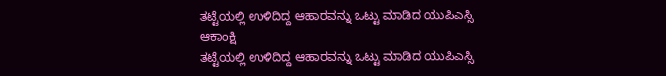ತಟ್ಟೆಯಲ್ಲಿ ಉಳಿದಿದ್ದ ಆಹಾರವನ್ನು ಒಟ್ಟು ಮಾಡಿದ ಯುಪಿಎಸ್ಸಿ ಆಕಾಂಕ್ಷಿ
ತಟ್ಟೆಯಲ್ಲಿ ಉಳಿದಿದ್ದ ಆಹಾರವನ್ನು ಒಟ್ಟು ಮಾಡಿದ ಯುಪಿಎಸ್ಸಿ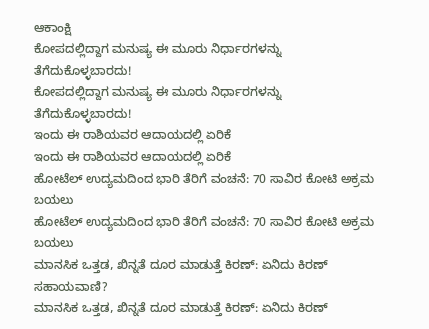ಆಕಾಂಕ್ಷಿ
ಕೋಪದಲ್ಲಿದ್ದಾಗ ಮನುಷ್ಯ ಈ ಮೂರು ನಿರ್ಧಾರಗಳನ್ನು ತೆಗೆದುಕೊಳ್ಳಬಾರದು!
ಕೋಪದಲ್ಲಿದ್ದಾಗ ಮನುಷ್ಯ ಈ ಮೂರು ನಿರ್ಧಾರಗಳನ್ನು ತೆಗೆದುಕೊಳ್ಳಬಾರದು!
ಇಂದು ಈ ರಾಶಿಯವರ ಆದಾಯದಲ್ಲಿ ಏರಿಕೆ
ಇಂದು ಈ ರಾಶಿಯವರ ಆದಾಯದಲ್ಲಿ ಏರಿಕೆ
ಹೋಟೆಲ್ ಉದ್ಯಮದಿಂದ ಭಾರಿ ತೆರಿಗೆ ವಂಚನೆ: 70 ಸಾವಿರ ಕೋಟಿ ಅಕ್ರಮ ಬಯಲು
ಹೋಟೆಲ್ ಉದ್ಯಮದಿಂದ ಭಾರಿ ತೆರಿಗೆ ವಂಚನೆ: 70 ಸಾವಿರ ಕೋಟಿ ಅಕ್ರಮ ಬಯಲು
ಮಾನಸಿಕ ಒತ್ತಡ, ಖಿನ್ನತೆ ದೂರ ಮಾಡುತ್ತೆ ಕಿರಣ್: ಏನಿದು ಕಿರಣ್ ಸಹಾಯವಾಣಿ?
ಮಾನಸಿಕ ಒತ್ತಡ, ಖಿನ್ನತೆ ದೂರ ಮಾಡುತ್ತೆ ಕಿರಣ್: ಏನಿದು ಕಿರಣ್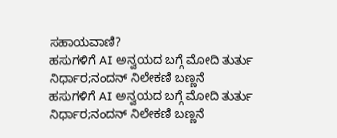ಸಹಾಯವಾಣಿ?
ಹಸುಗಳಿಗೆ AI ಅನ್ವಯದ ಬಗ್ಗೆ ಮೋದಿ ತುರ್ತು ನಿರ್ಧಾರ;ನಂದನ್ ನಿಲೇಕಣಿ ಬಣ್ಣನೆ
ಹಸುಗಳಿಗೆ AI ಅನ್ವಯದ ಬಗ್ಗೆ ಮೋದಿ ತುರ್ತು ನಿರ್ಧಾರ;ನಂದನ್ ನಿಲೇಕಣಿ ಬಣ್ಣನೆ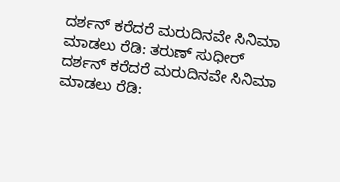ದರ್ಶನ್ ಕರೆದರೆ ಮರುದಿನವೇ ಸಿನಿಮಾ ಮಾಡಲು ರೆಡಿ: ತರುಣ್ ಸುಧೀರ್
ದರ್ಶನ್ ಕರೆದರೆ ಮರುದಿನವೇ ಸಿನಿಮಾ ಮಾಡಲು ರೆಡಿ: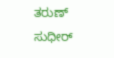ತರುಣ್ ಸುಧೀರ್